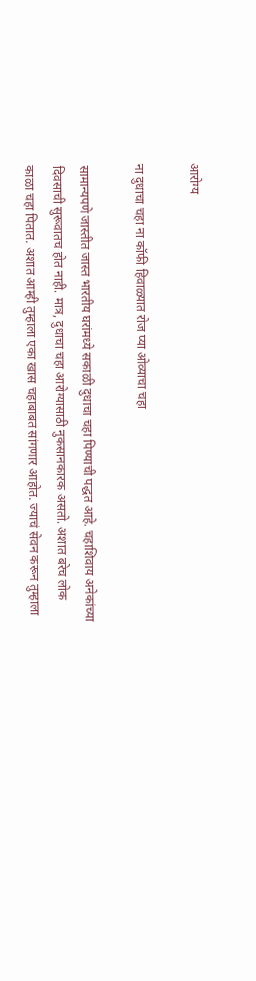आरोग्य

ना दुधाचा चहा ना कॉफी हिवाळ्यात रोज प्या ओव्याचा चहा

सामान्यपणे जास्तीत जास्त भारतीय घरांमध्ये सकाळी दुधाचा चहा पिण्याची पद्धत आहे. चहाशिवाय अनेकांच्या दिवसाची सुरूवातच होत नाही. मात्र, दुधाचा चहा आरोग्यासाठी नुकसानकारक असतो. अशात बरेच लोक काळा चहा पितात. अशात आम्ही तुम्हाला एका खास चहाबाबत सांगणार आहोत. ज्याचं सेवन करून तुम्हाला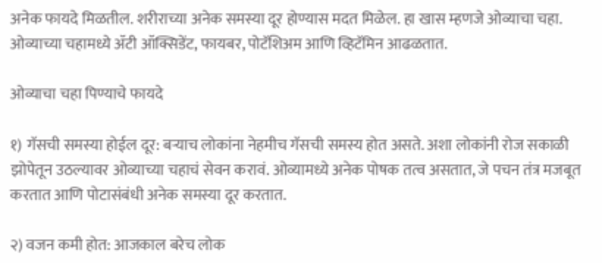अनेक फायदे मिळतील. शरीराच्या अनेक समस्या दूर होण्यास मदत मिळेल. हा खास म्हणजे ओव्याचा चहा. ओव्याच्या चहामध्ये ॲटी ऑक्सिडेंट, फायबर, पोटॅशिअम आणि व्हिटॅमिन आढळतात.

ओव्याचा चहा पिण्याचे फायदे

१) गॅसची समस्या होईल दूर: बऱ्याच लोकांना नेहमीच गॅसची समस्य होत असते. अशा लोकांनी रोज सकाळी झोपेतून उठल्यावर ओव्याच्या चहाचं सेवन करावं. ओव्यामध्ये अनेक पोषक तत्व असतात, जे पचन तंत्र मजबूत करतात आणि पोटासंबंधी अनेक समस्या दूर करतात.

२) वजन कमी होत: आजकाल बरेच लोक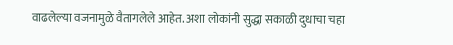वाढलेल्या वजनामुळे वैतागलेले आहेत. अशा लोकांनी सुद्धा सकाळी दुधाचा चहा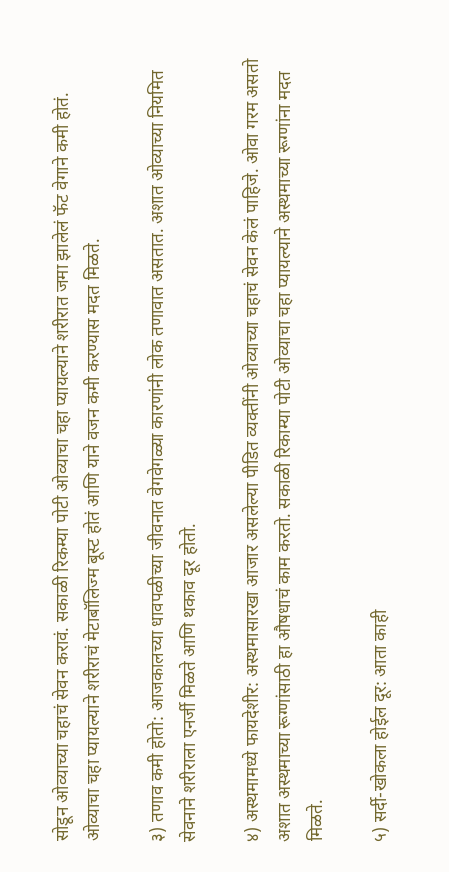सोडून ओव्याच्या चहाचं सेवन करावं. सकाळी रिकम्या पोटी ओव्याचा चहा प्यायल्याने शरीरात जमा झालेलं फॅट वेगाने कमी होतं. ओव्याचा चहा प्यायल्याने शरीराचं मेटाबॉलिज्म बूस्ट होतं आणि याने वजन कमी करण्यास मदत मिळते.

३) तणाव कमी होतो: आजकालच्या धावपळीच्या जीवनात वेगवेगळ्या कारणांनी लोक तणावात असतात. अशात ओव्याच्या नियमित सेवनाने शरीराला एनर्जी मिळते आणि थकाव दूर होतो.

४) अस्थमामध्ये फायदेशीर: अस्थमासारखा आजार असलेल्या पीडित व्यक्तींनी ओव्याच्या चहाचं सेवन केलं पाहिजे. ओवा गरम असतो अशात अस्थमाच्या रूग्णांसाठी हा औषधाचं काम करतो. सकाळी रिकाम्या पोटी ओव्याचा चहा प्यायल्याने अस्थमाच्या रूग्णांना मदत मिळते.

५) सर्दी-खोकला होईल दूर: आता काही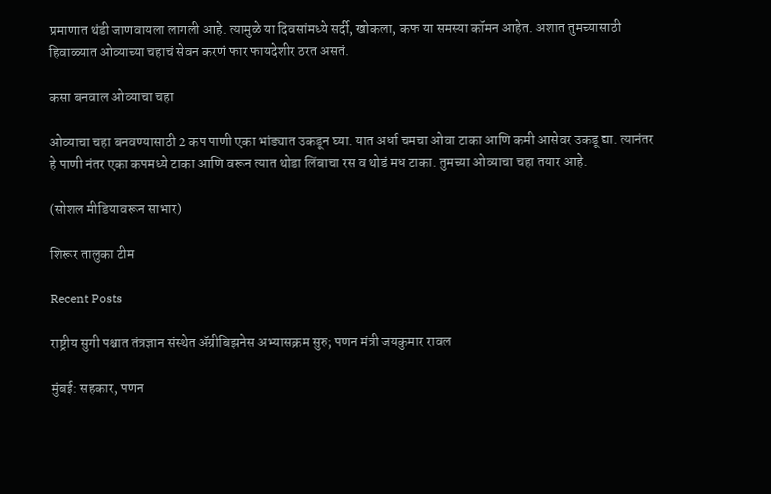प्रमाणात थंडी जाणवायला लागली आहे. त्यामुळे या दिवसांमध्ये सर्दी, खोकला, कफ या समस्या कॉमन आहेत. अशात तुमच्यासाठी हिवाळ्यात ओव्याच्या चहाचं सेवन करणं फार फायदेशीर ठरत असतं.

कसा बनवाल ओव्याचा चहा

ओव्याचा चहा बनवण्यासाठी 2 कप पाणी एका भांड्यात उकडून घ्या. यात अर्धा चमचा ओवा टाका आणि कमी आसेवर उकडू द्या. त्यानंतर हे पाणी नंतर एका कपमध्ये टाका आणि वरून त्यात थोडा लिंबाचा रस व थोडं मध टाका. तुमच्या ओव्याचा चहा तयार आहे.

(सोशल मीडियावरून साभार)

शिरूर तालुका टीम

Recent Posts

राष्ट्रीय सुगी पश्चात तंत्रज्ञान संस्थेत ॲग्रीबिझनेस अभ्यासक्रम सुरु; पणन मंत्री जयकुमार रावल

मुंबई: सहकार, पणन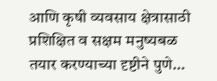आणि कृषी व्यवसाय क्षेत्रासाठी प्रशिक्षित व सक्षम मनुष्यबळ तयार करण्याच्या दृष्टीने पुणे…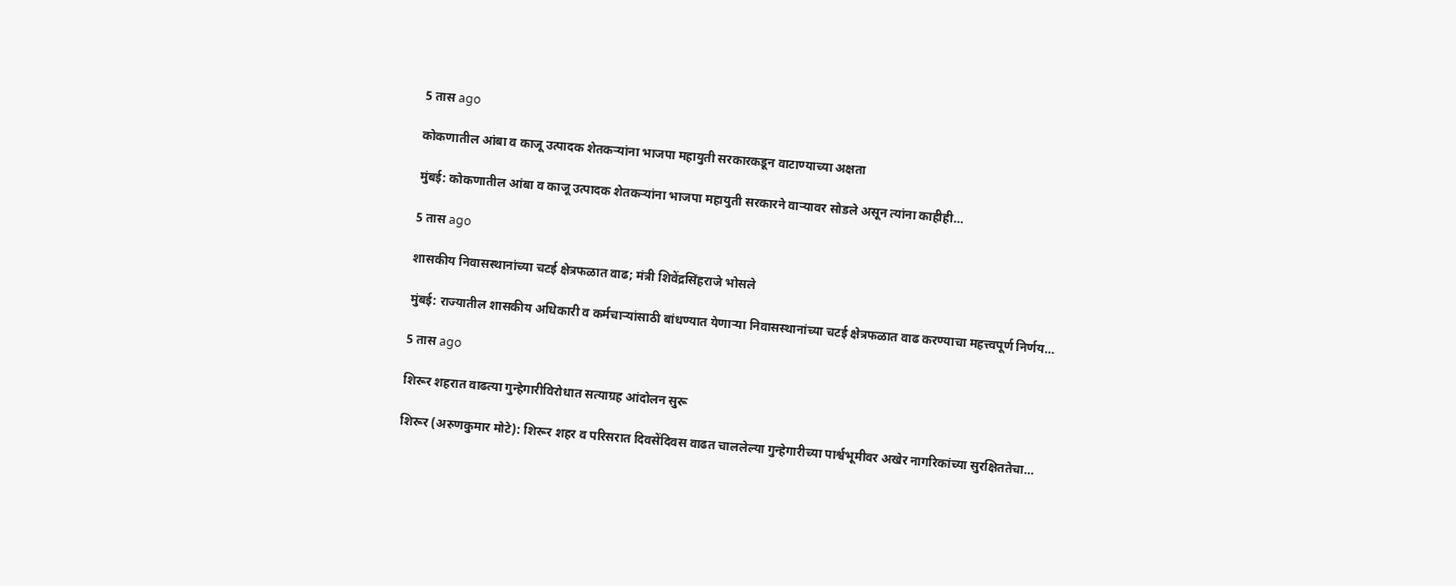5 तास ago

कोकणातील आंबा व काजू उत्पादक शेतकऱ्यांना भाजपा महायुती सरकारकडून वाटाण्याच्या अक्षता

मुंबई: कोकणातील आंबा व काजू उत्पादक शेतकऱ्यांना भाजपा महायुती सरकारने वाऱ्यावर सोडले असून त्यांना काहीही…

5 तास ago

शासकीय निवासस्थानांच्या चटई क्षेत्रफळात वाढ; मंत्री शिवेंद्रसिंहराजे भोसले

मुंबई: राज्यातील शासकीय अधिकारी व कर्मचाऱ्यांसाठी बांधण्यात येणाऱ्या निवासस्थानांच्या चटई क्षेत्रफळात वाढ करण्याचा महत्त्वपूर्ण निर्णय…

5 तास ago

शिरूर शहरात वाढत्या गुन्हेगारीविरोधात सत्याग्रह आंदोलन सुरू

शिरूर (अरुणकुमार मोटे): शिरूर शहर व परिसरात दिवसेंदिवस वाढत चाललेल्या गुन्हेगारीच्या पार्श्वभूमीवर अखेर नागरिकांच्या सुरक्षिततेचा…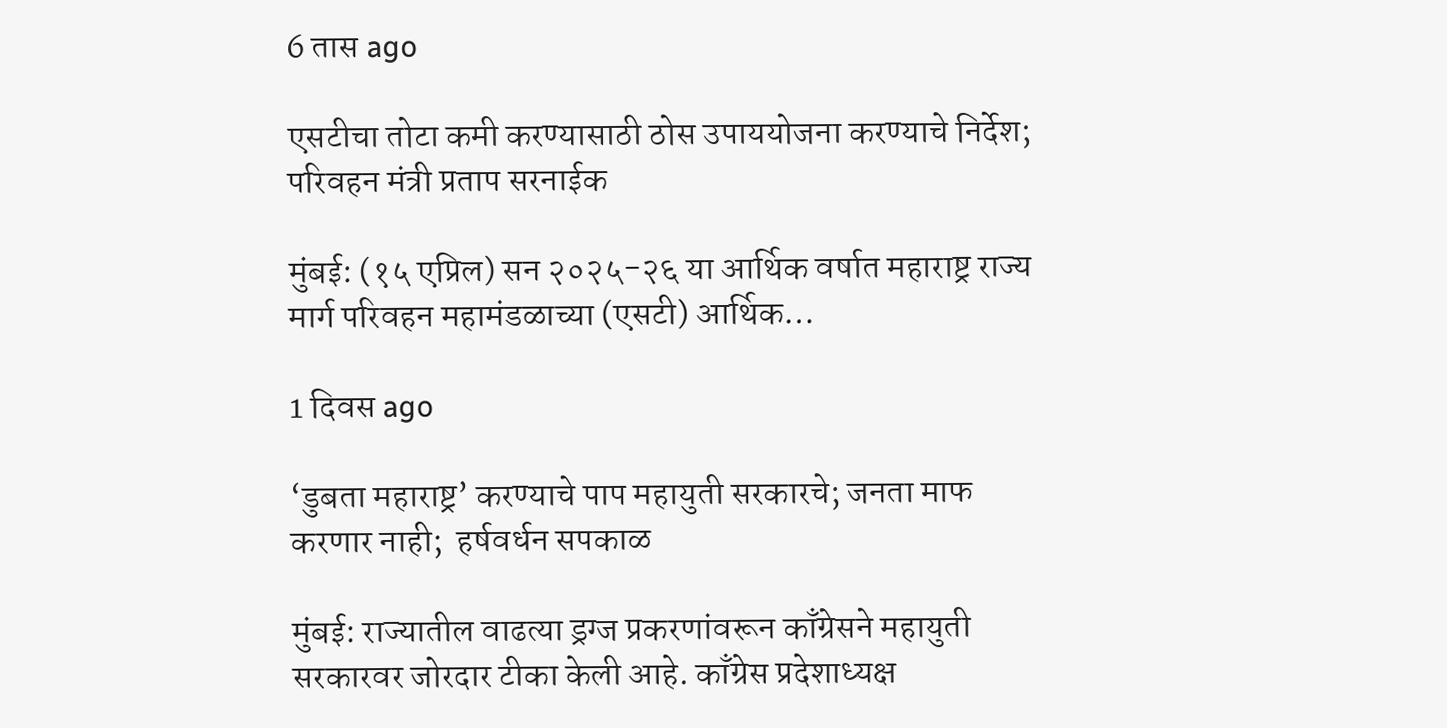6 तास ago

एसटीचा तोटा कमी करण्यासाठी ठोस उपाययोजना करण्याचे निर्देश; परिवहन मंत्री प्रताप सरनाईक

मुंबई: (१५ एप्रिल) सन २०२५-२६ या आर्थिक वर्षात महाराष्ट्र राज्य मार्ग परिवहन महामंडळाच्या (एसटी) आर्थिक…

1 दिवस ago

‘डुबता महाराष्ट्र’ करण्याचे पाप महायुती सरकारचे; जनता माफ करणार नाही;  हर्षवर्धन सपकाळ

मुंबई: राज्यातील वाढत्या ड्रग्ज प्रकरणांवरून काँग्रेसने महायुती सरकारवर जोरदार टीका केली आहे. काँग्रेस प्रदेशाध्यक्ष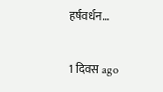हर्षवर्धन…

1 दिवस ago